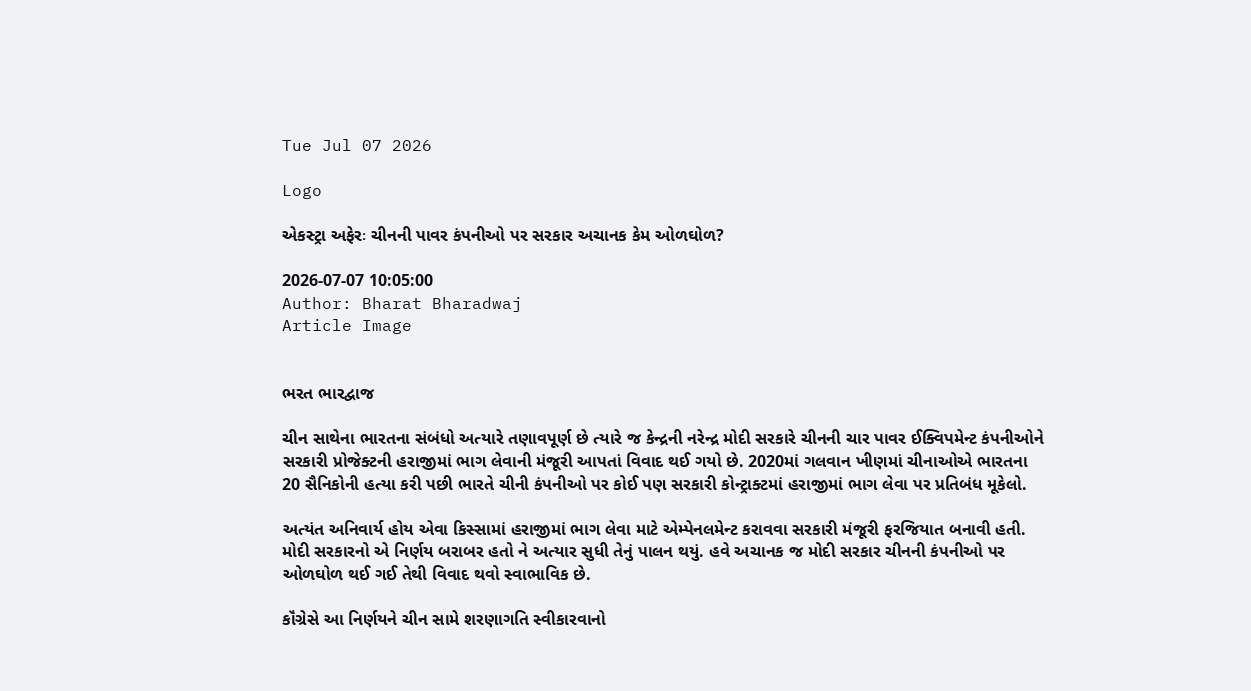Tue Jul 07 2026

Logo

એકસ્ટ્રા અફેરઃ ચીનની પાવર કંપનીઓ પર સરકાર અચાનક કેમ ઓળઘોળ?

2026-07-07 10:05:00
Author: Bharat Bharadwaj
Article Image


ભરત ભારદ્વાજ

ચીન સાથેના ભારતના સંબંધો અત્યારે તણાવપૂર્ણ છે ત્યારે જ કેન્દ્રની નરેન્દ્ર મોદી સરકારે ચીનની ચાર પાવર ઈક્વિપમેન્ટ કંપનીઓને સરકારી પ્રોજેક્ટની હરાજીમાં ભાગ લેવાની મંજૂરી આપતાં વિવાદ થઈ ગયો છે. 2020માં ગલવાન ખીણમાં ચીનાઓએ ભારતના 20 સૈનિકોની હત્યા કરી પછી ભારતે ચીની કંપનીઓ પર કોઈ પણ સરકારી કોન્ટ્રાક્ટમાં હરાજીમાં ભાગ લેવા પર પ્રતિબંધ મૂકેલો.

અત્યંત અનિવાર્ય હોય એવા કિસ્સામાં હરાજીમાં ભાગ લેવા માટે એમ્પેનલમેન્ટ કરાવવા સરકારી મંજૂરી ફરજિયાત બનાવી હતી. મોદી સરકારનો એ નિર્ણય બરાબર હતો ને અત્યાર સુધી તેનું પાલન થયું. હવે અચાનક જ મોદી સરકાર ચીનની કંપનીઓ પર ઓળઘોળ થઈ ગઈ તેથી વિવાદ થવો સ્વાભાવિક છે.

કૉંગ્રેસે આ નિર્ણયને ચીન સામે શરણાગતિ સ્વીકારવાનો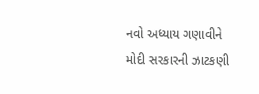નવો અધ્યાય ગણાવીને મોદી સરકારની ઝાટકણી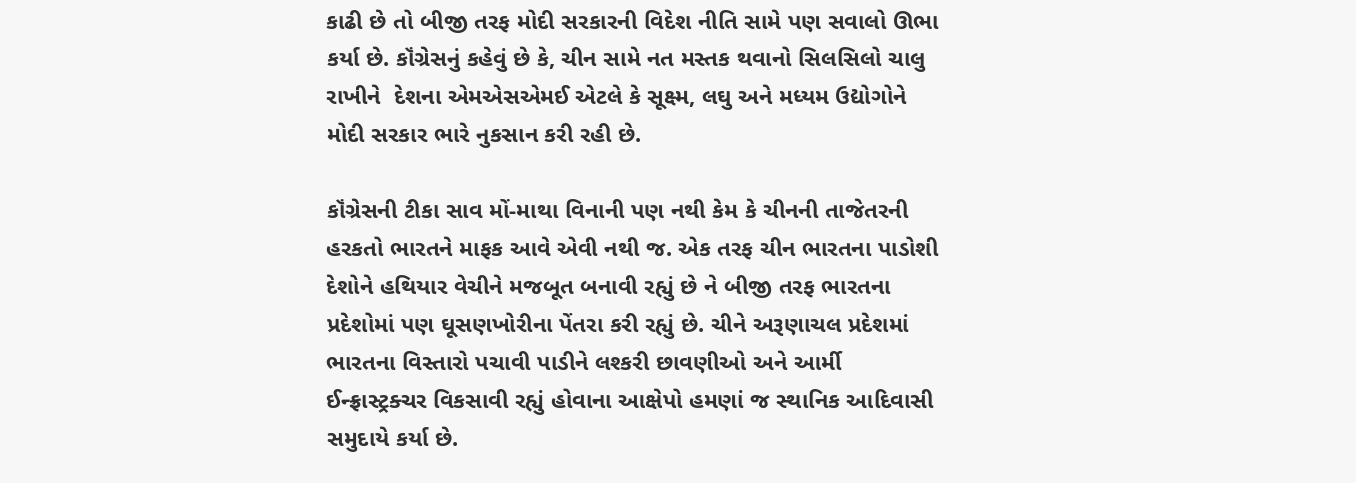કાઢી છે તો બીજી તરફ મોદી સરકારની વિદેશ નીતિ સામે પણ સવાલો ઊભા કર્યા છે. કૉંગ્રેસનું કહેવું છે કે, ચીન સામે નત મસ્તક થવાનો સિલસિલો ચાલુ રાખીને  દેશના એમએસએમઈ એટલે કે સૂક્ષ્મ, લઘુ અને મધ્યમ ઉદ્યોગોને મોદી સરકાર ભારે નુકસાન કરી રહી છે.

કૉંગ્રેસની ટીકા સાવ મોં-માથા વિનાની પણ નથી કેમ કે ચીનની તાજેતરની હરકતો ભારતને માફક આવે એવી નથી જ. એક તરફ ચીન ભારતના પાડોશી દેશોને હથિયાર વેચીને મજબૂત બનાવી રહ્યું છે ને બીજી તરફ ભારતના પ્રદેશોમાં પણ ઘૂસણખોરીના પેંતરા કરી રહ્યું છે. ચીને અરૂણાચલ પ્રદેશમાં ભારતના વિસ્તારો પચાવી પાડીને લશ્કરી છાવણીઓ અને આર્મી ઈન્ફ્રાસ્ટ્રક્ચર વિકસાવી રહ્યું હોવાના આક્ષેપો હમણાં જ સ્થાનિક આદિવાસી સમુદાયે કર્યા છે.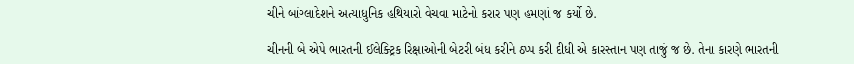ચીને બાંગ્લાદેશને અત્યાધુનિક હથિયારો વેચવા માટેનો કરાર પણ હમણાં જ કર્યો છે.

ચીનની બે એપે ભારતની ઈલેક્ટ્રિક રિક્ષાઓની બેટરી બંધ કરીને ઠપ્પ કરી દીધી એ કારસ્તાન પણ તાજું જ છે. તેના કારણે ભારતની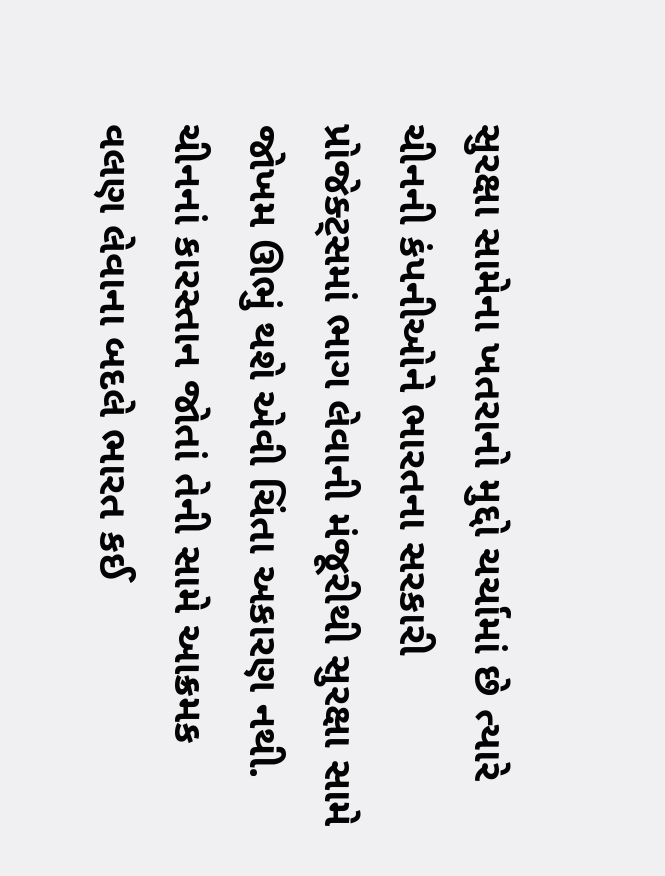સુરક્ષા સામેના ખતરાનો મુદ્દો ચર્ચામાં છે ત્યારે ચીનની કંપનીઓને ભારતના સરકારી પ્રોજેક્ટ્સમાં ભાગ લેવાની મંજૂરીથી સુરક્ષા સામે જોખમ ઊભું થશે એવી ચિંતા અકારણ નથી. ચીનનાં કારસ્તાન જોતાં તેની સામે આક્રમક વલણ લેવાના બદલે ભારત કઈ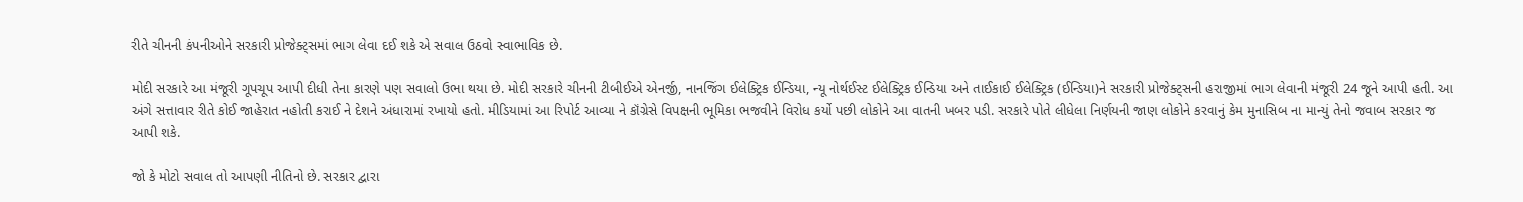રીતે ચીનની કંપનીઓને સરકારી પ્રોજેક્ટ્સમાં ભાગ લેવા દઈ શકે એ સવાલ ઉઠવો સ્વાભાવિક છે.

મોદી સરકારે આ મંજૂરી ગૂપચૂપ આપી દીધી તેના કારણે પણ સવાલો ઉભા થયા છે. મોદી સરકારે ચીનની ટીબીઈએ એનર્જી, નાનજિંગ ઈલેક્ટ્રિક ઈન્ડિયા, ન્યૂ નોર્થઈસ્ટ ઈલેક્ટ્રિક ઈન્ડિયા અને તાઈકાઈ ઈલેક્ટ્રિક (ઈન્ડિયા)ને સરકારી પ્રોજેક્ટ્સની હરાજીમાં ભાગ લેવાની મંજૂરી 24 જૂને આપી હતી. આ અંગે સત્તાવાર રીતે કોઈ જાહેરાત નહોતી કરાઈ ને દેશને અંધારામાં રખાયો હતો. મીડિયામાં આ રિપોર્ટ આવ્યા ને કૉંગ્રેસે વિપક્ષની ભૂમિકા ભજવીને વિરોધ કર્યો પછી લોકોને આ વાતની ખબર પડી. સરકારે પોતે લીધેલા નિર્ણયની જાણ લોકોને કરવાનું કેમ મુનાસિબ ના માન્યું તેનો જવાબ સરકાર જ આપી શકે.

જો કે મોટો સવાલ તો આપણી નીતિનો છે. સરકાર દ્વારા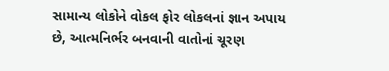સામાન્ય લોકોને વોકલ ફોર લોકલનાં જ્ઞાન અપાય છે, આત્મનિર્ભર બનવાની વાતોનાં ચૂરણ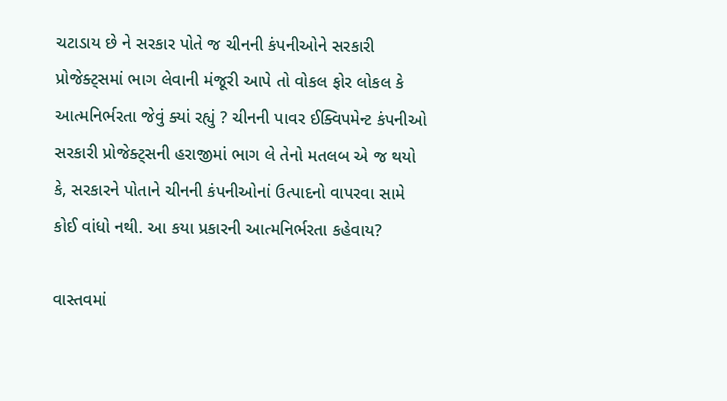ચટાડાય છે ને સરકાર પોતે જ ચીનની કંપનીઓને સરકારી પ્રોજેક્ટ્સમાં ભાગ લેવાની મંજૂરી આપે તો વોકલ ફોર લોકલ કે આત્મનિર્ભરતા જેવું ક્યાં રહ્યું ? ચીનની પાવર ઈક્વિપમેન્ટ કંપનીઓ સરકારી પ્રોજેક્ટ્સની હરાજીમાં ભાગ લે તેનો મતલબ એ જ થયો કે, સરકારને પોતાને ચીનની કંપનીઓનાં ઉત્પાદનો વાપરવા સામે કોઈ વાંધો નથી. આ કયા પ્રકારની આત્મનિર્ભરતા કહેવાય?

વાસ્તવમાં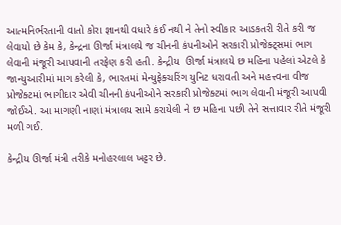આત્મનિર્ભરતાની વાતો કોરા જ્ઞાનથી વધારે કંઈ નથી ને તેનો સ્વીકાર આડકતરી રીતે કરી જ લેવાયો છે કેમ કે, કેન્દ્રના ઊર્જા મંત્રાલયે જ ચીનની કંપનીઓને સરકારી પ્રોજેક્ટ્સમાં ભાગ લેવાની મંજૂરી આપવાની તરફેણ કરી હતી. કેન્દ્રીય  ઊર્જા મંત્રાલયે છ મહિના પહેલાં એટલે કે જાન્યુઆરીમાં માગ કરેલી કે, ભારતમાં મેન્યુફેક્ચરિંગ યુનિટ ધરાવતી અને મહત્ત્વના વીજ પ્રોજેક્ટમાં ભાગીદાર એવી ચીનની કંપનીઓને સરકારી પ્રોજેક્ટમાં ભાગ લેવાની મંજૂરી આપવી જોઈએ. આ માગણી નાણાં મંત્રાલય સામે કરાયેલી ને છ મહિના પછી તેને સત્તાવાર રીતે મંજૂરી મળી ગઈ.

કેન્દ્રીય ઊર્જા મંત્રી તરીકે મનોહરલાલ ખટ્ટર છે.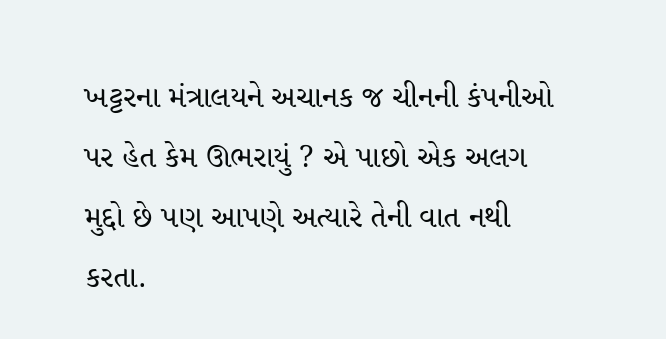ખટ્ટરના મંત્રાલયને અચાનક જ ચીનની કંપનીઓ પર હેત કેમ ઊભરાયું ? એ પાછો એક અલગ મુદ્દો છે પણ આપણે અત્યારે તેની વાત નથી કરતા.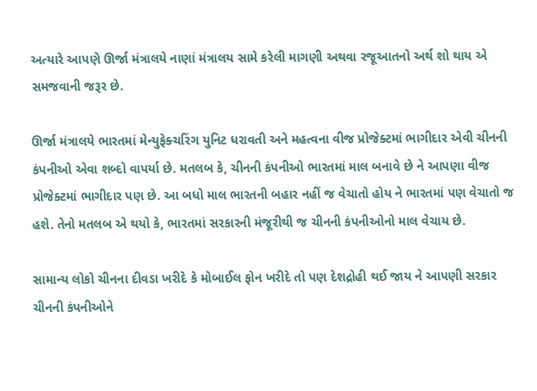અત્યારે આપણે ઊર્જા મંત્રાલયે નાણાં મંત્રાલય સામે કરેલી માગણી અથવા રજૂઆતનો અર્થ શો થાય એ સમજવાની જરૂર છે.

ઊર્જા મંત્રાલયે ભારતમાં મેન્યુફેક્ચરિંગ યુનિટ ધરાવતી અને મહત્વના વીજ પ્રોજેક્ટમાં ભાગીદાર એવી ચીનની કંપનીઓ એવા શબ્દો વાપર્યા છે. મતલબ કે, ચીનની કંપનીઓ ભારતમાં માલ બનાવે છે ને આપણા વીજ પ્રોજેક્ટમાં ભાગીદાર પણ છે. આ બધો માલ ભારતની બહાર નહીં જ વેચાતો હોય ને ભારતમાં પણ વેચાતો જ હશે. તેનો મતલબ એ થયો કે, ભારતમાં સરકારની મંજૂરીથી જ ચીનની કંપનીઓનો માલ વેચાય છે.

સામાન્ય લોકો ચીનના દીવડા ખરીદે કે મોબાઈલ ફોન ખરીદે તો પણ દેશદ્રોહી થઈ જાય ને આપણી સરકાર ચીનની કંપનીઓને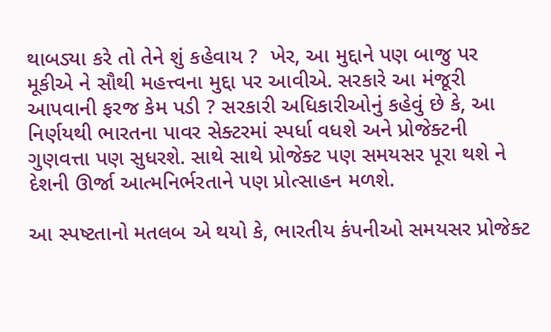થાબડ્યા કરે તો તેને શું કહેવાય ?  ખેર, આ મુદ્દાને પણ બાજુ પર મૂકીએ ને સૌથી મહત્ત્વના મુદ્દા પર આવીએ. સરકારે આ મંજૂરી આપવાની ફરજ કેમ પડી ? સરકારી અધિકારીઓનું કહેવું છે કે, આ નિર્ણયથી ભારતના પાવર સેક્ટરમાં સ્પર્ધા વધશે અને પ્રોજેક્ટની ગુણવત્તા પણ સુધરશે. સાથે સાથે પ્રોજેક્ટ પણ સમયસર પૂરા થશે ને દેશની ઊર્જા આત્મનિર્ભરતાને પણ પ્રોત્સાહન મળશે.

આ સ્પષ્ટતાનો મતલબ એ થયો કે, ભારતીય કંપનીઓ સમયસર પ્રોજેક્ટ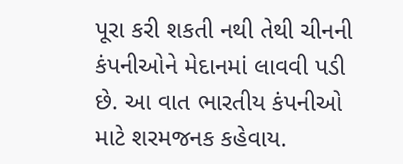પૂરા કરી શકતી નથી તેથી ચીનની કંપનીઓને મેદાનમાં લાવવી પડી છે. આ વાત ભારતીય કંપનીઓ માટે શરમજનક કહેવાય.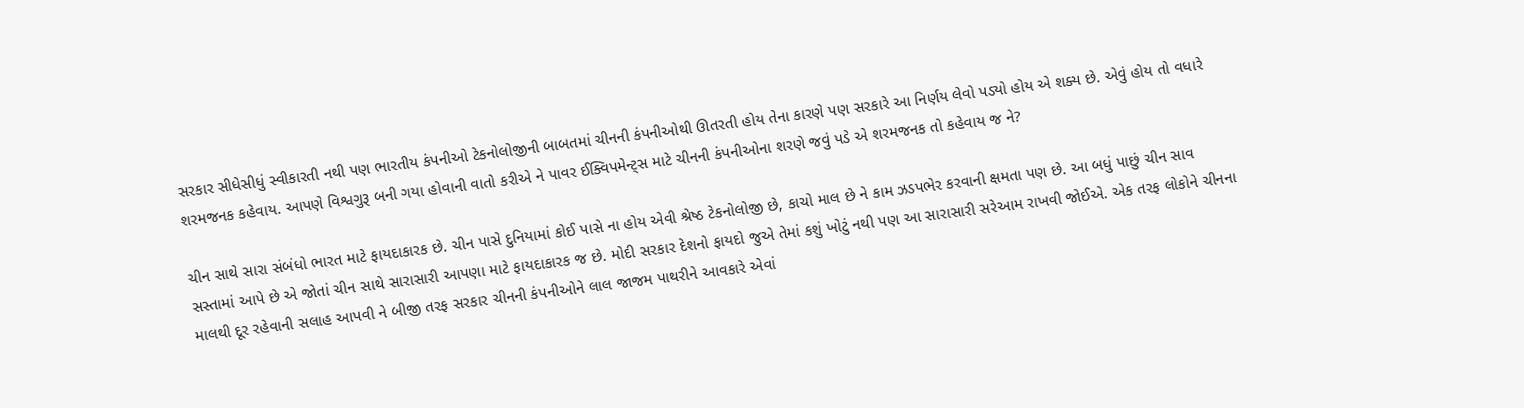સરકાર સીધેસીધું સ્વીકારતી નથી પણ ભારતીય કંપનીઓ ટેકનોલોજીની બાબતમાં ચીનની કંપનીઓથી ઊતરતી હોય તેના કારણે પણ સરકારે આ નિર્ણય લેવો પડ્યો હોય એ શક્ય છે. એવું હોય તો વધારે શરમજનક કહેવાય. આપણે વિશ્વગુરૂ બની ગયા હોવાની વાતો કરીએ ને પાવર ઈક્વિપમેન્ટ્સ માટે ચીનની કંપનીઓના શરણે જવું પડે એ શરમજનક તો કહેવાય જ ને?

ચીન સાથે સારા સંબંધો ભારત માટે ફાયદાકારક છે. ચીન પાસે દુનિયામાં કોઈ પાસે ના હોય એવી શ્રેષ્ઠ ટેકનોલોજી છે, કાચો માલ છે ને કામ ઝડપભેર કરવાની ક્ષમતા પણ છે. આ બધું પાછું ચીન સાવ સસ્તામાં આપે છે એ જોતાં ચીન સાથે સારાસારી આપણા માટે ફાયદાકારક જ છે. મોદી સરકાર દેશનો ફાયદો જુએ તેમાં કશું ખોટું નથી પણ આ સારાસારી સરેઆમ રાખવી જોઈએ. એક તરફ લોકોને ચીનના માલથી દૂર રહેવાની સલાહ આપવી ને બીજી તરફ સરકાર ચીનની કંપનીઓને લાલ જાજમ પાથરીને આવકારે એવાં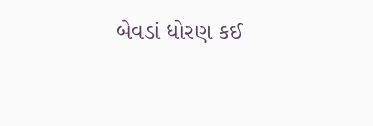બેવડાં ધોરણ કઈ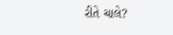રીતે ચાલે?